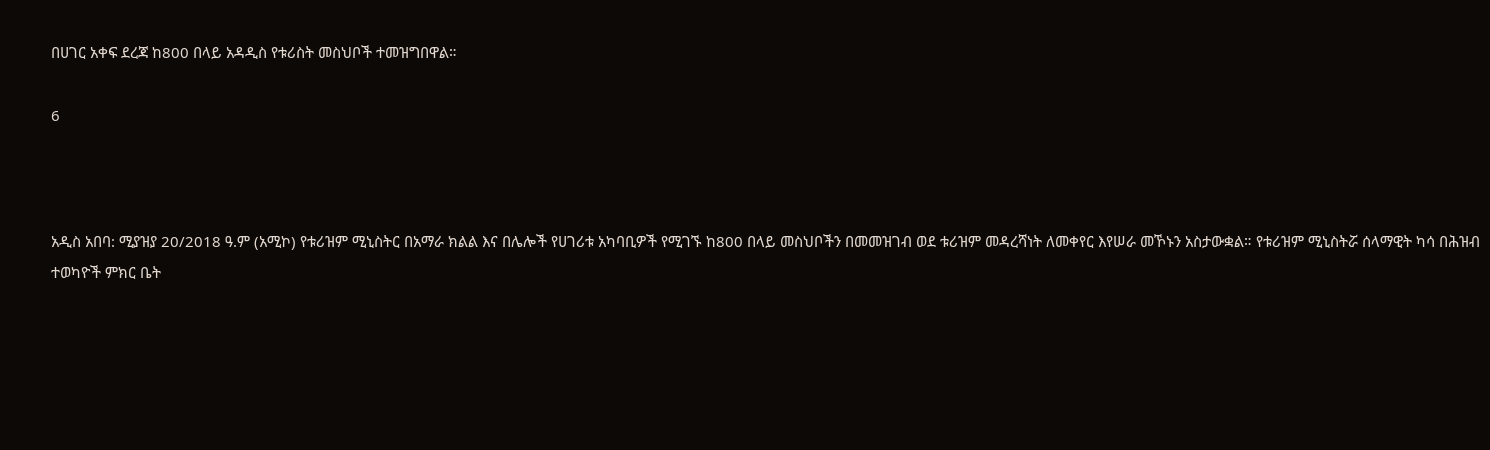በሀገር አቀፍ ደረጃ ከ800 በላይ አዳዲስ የቱሪስት መስህቦች ተመዝግበዋል።

6



አዲስ አበባ: ሚያዝያ 20/2018 ዓ.ም (አሚኮ) የቱሪዝም ሚኒስትር በአማራ ክልል እና በሌሎች የሀገሪቱ አካባቢዎች የሚገኙ ከ800 በላይ መስህቦችን በመመዝገብ ወደ ቱሪዝም መዳረሻነት ለመቀየር እየሠራ መኾኑን አስታውቋል። የቱሪዝም ሚኒስትሯ ሰላማዊት ካሳ በሕዝብ ተወካዮች ምክር ቤት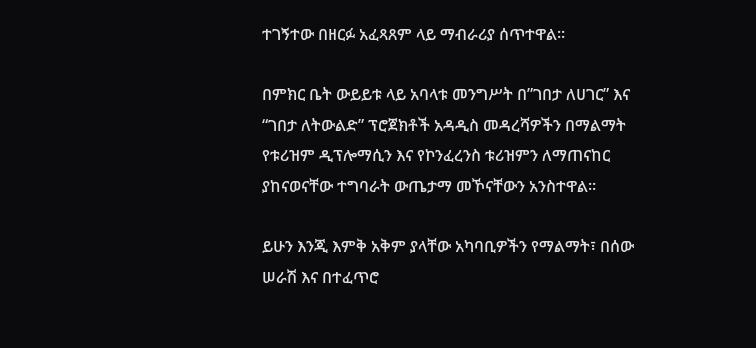ተገኝተው በዘርፉ አፈጻጸም ላይ ማብራሪያ ሰጥተዋል።

በምክር ቤት ውይይቱ ላይ አባላቱ መንግሥት በ”ገበታ ለሀገር” እና “ገበታ ለትውልድ” ፕሮጀክቶች አዳዲስ መዳረሻዎችን በማልማት የቱሪዝም ዲፕሎማሲን እና የኮንፈረንስ ቱሪዝምን ለማጠናከር ያከናወናቸው ተግባራት ውጤታማ መኾናቸውን አንስተዋል።

ይሁን እንጂ እምቅ አቅም ያላቸው አካባቢዎችን የማልማት፣ በሰው ሠራሽ እና በተፈጥሮ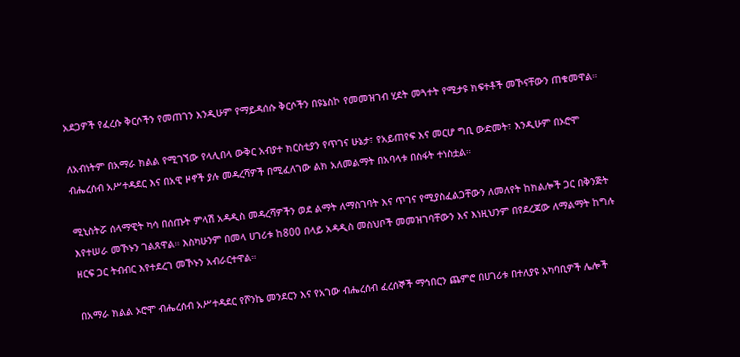አደጋዎች የፈረሱ ቅርሶችን የመጠገን እንዲሁም የማይዳሰሱ ቅርሶችን በዩኔስኮ የመመዝገብ ሂደት መጓተት የሚታዩ ክፍተቶች መኾናቸውን ጠቁመዋል።

ለአብነትም በአማራ ክልል የሚገኘው የላሊበላ ውቅር አብያተ ክርስቲያን የጥገና ሁኔታ፣ የአይጠየፍ እና መርሆ ግቢ ውድመት፣ እንዲሁም በኦሮሞ ብሔረሰብ አሥተዳደር እና በአዊ ዞኖች ያሉ መዳረሻዎች በሚፈለገው ልክ አለመልማት በአባላቱ በስፋት ተነስቷል።

ሚኒስትሯ ሰላማዊት ካሳ በሰጡት ምላሽ አዳዲስ መዳረሻዎችን ወደ ልማት ለማስገባት እና ጥገና የሚያስፈልጋቸውን ለመለየት ከክልሎች ጋር በቅንጅት እየተሠራ መኾኑን ገልጸዋል። እስካሁንም በመላ ሀገሪቱ ከ800 በላይ አዳዲስ መስህቦች መመዝገባቸውን እና እነዚህንም በየደረጃው ለማልማት ከግሉ ዘርፍ ጋር ትብብር እየተደረገ መኾኑን አብራርተዋል።

በአማራ ክልል ኦሮሞ ብሔረሰብ አሥተዳደር የሾንኬ መንደርን እና የአገው ብሔረሰብ ፈረሰኞች ማኅበርን ጨምሮ በሀገሪቱ በተለያዩ አካባቢዎች ሌሎች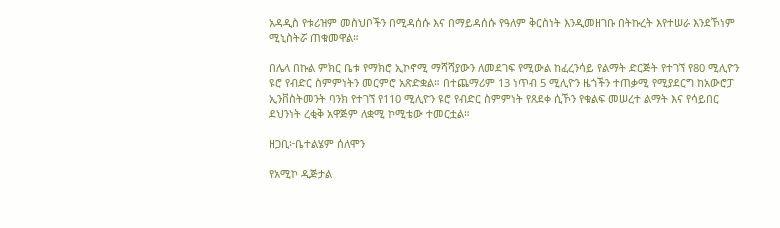አዳዲስ የቱሪዝም መስህቦችን በሚዳሰሱ እና በማይዳሰሱ የዓለም ቅርስነት እንዲመዘገቡ በትኩረት እየተሠራ እንደኾነም ሚኒስትሯ ጠቁመዋል።

በሌላ በኩል ምክር ቤቱ የማክሮ ኢኮኖሚ ማሻሻያውን ለመደገፍ የሚውል ከፈረንሳይ የልማት ድርጅት የተገኘ የ80 ሚሊዮን ዩሮ የብድር ስምምነትን መርምሮ አጽድቋል። በተጨማሪም 13 ነጥብ 5 ሚሊዮን ዜጎችን ተጠቃሚ የሚያደርግ ከአውሮፓ ኢንቨስትመንት ባንክ የተገኘ የ110 ሚሊዮን ዩሮ የብድር ስምምነት የጸደቀ ሲኾን የቁልፍ መሠረተ ልማት እና የሳይበር ደህንነት ረቂቅ አዋጅም ለቋሚ ኮሚቴው ተመርቷል።

ዘጋቢ፦ቤተልሄም ሰለሞን

የአሚኮ ዲጅታል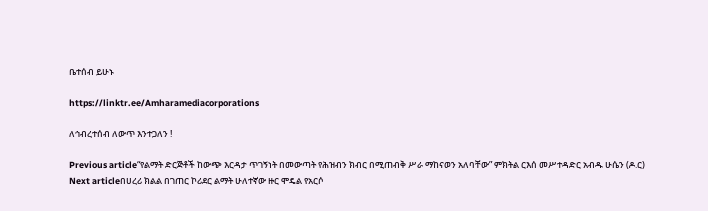ቤተሰብ ይሁኑ

https://linktr.ee/Amharamediacorporations

ለኅብረተሰብ ለውጥ እንተጋለን !

Previous article“የልማት ድርጅቶች ከውጭ እርዳታ ጥገኝነት በመውጣት የሕዝብን ክብር በሚጠብቅ ሥራ ማከናወን አለባቸው” ምክትል ርእሰ መሥተዳድር አብዱ ሁሴን (ዶ.ር)
Next articleበሀረሪ ክልል በገጠር ኮሪደር ልማት ሁለተኛው ዙር ሞዴል የአርሶ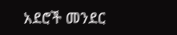አደሮች መንደር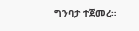ግንባታ ተጀመረ።